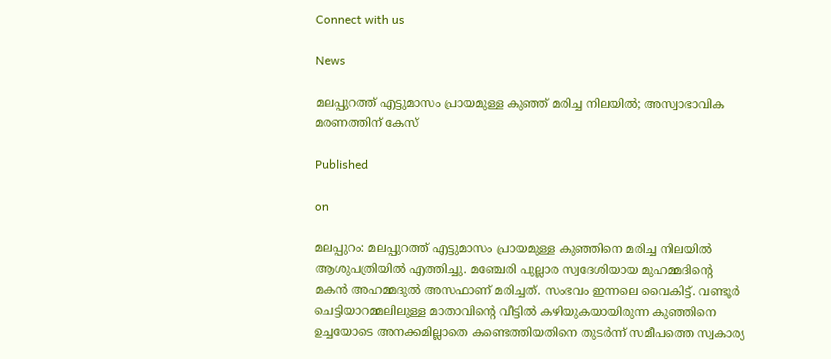Connect with us

News

മലപ്പുറത്ത് എട്ടുമാസം പ്രായമുള്ള കുഞ്ഞ് മരിച്ച നിലയില്‍; അസ്വാഭാവിക മരണത്തിന് കേസ്

Published

on

മലപ്പുറം: മലപ്പുറത്ത് എട്ടുമാസം പ്രായമുള്ള കുഞ്ഞിനെ മരിച്ച നിലയില്‍ ആശുപത്രിയില്‍ എത്തിച്ചു. മഞ്ചേരി പുല്ലാര സ്വദേശിയായ മുഹമ്മദിന്റെ മകന്‍ അഹമ്മദുല്‍ അസഫാണ് മരിച്ചത്. സംഭവം ഇന്നലെ വൈകിട്ട്. വണ്ടൂര്‍ ചെട്ടിയാറമ്മലിലുള്ള മാതാവിന്റെ വീട്ടില്‍ കഴിയുകയായിരുന്ന കുഞ്ഞിനെ ഉച്ചയോടെ അനക്കമില്ലാതെ കണ്ടെത്തിയതിനെ തുടര്‍ന്ന് സമീപത്തെ സ്വകാര്യ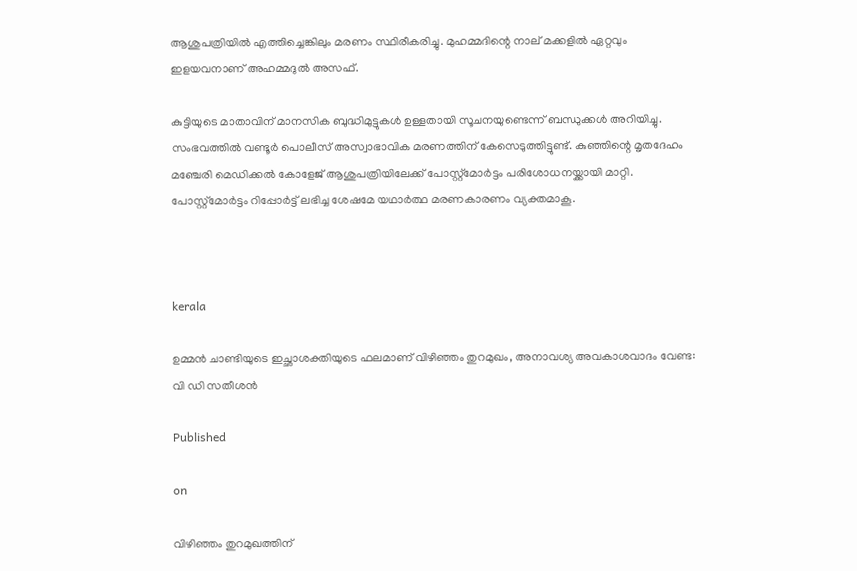ആശുപത്രിയില്‍ എത്തിച്ചെങ്കിലും മരണം സ്ഥിരീകരിച്ചു. മുഹമ്മദിന്റെ നാല് മക്കളില്‍ ഏറ്റവും ഇളയവനാണ് അഹമ്മദുല്‍ അസഫ്.

കുട്ടിയുടെ മാതാവിന് മാനസിക ബുദ്ധിമുട്ടുകള്‍ ഉള്ളതായി സൂചനയുണ്ടെന്ന് ബന്ധുക്കള്‍ അറിയിച്ചു. സംഭവത്തില്‍ വണ്ടൂര്‍ പൊലീസ് അസ്വാഭാവിക മരണത്തിന് കേസെടുത്തിട്ടുണ്ട്. കുഞ്ഞിന്റെ മൃതദേഹം മഞ്ചേരി മെഡിക്കല്‍ കോളേജ് ആശുപത്രിയിലേക്ക് പോസ്റ്റ്‌മോര്‍ട്ടം പരിശോധനയ്ക്കായി മാറ്റി. പോസ്റ്റ്‌മോര്‍ട്ടം റിപ്പോര്‍ട്ട് ലഭിച്ച ശേഷമേ യഥാര്‍ത്ഥ മരണകാരണം വ്യക്തമാകൂ.



kerala

ഉമ്മൻ ചാണ്ടിയുടെ ഇച്ഛാശക്തിയുടെ ഫലമാണ് വിഴിഞ്ഞം തുറമുഖം, അനാവശ്യ അവകാശവാദം വേണ്ട: വി ഡി സതീശൻ

Published

on

വിഴിഞ്ഞം തുറമുഖത്തിന്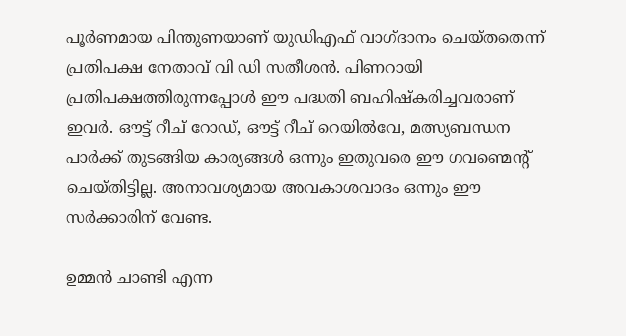പൂർണമായ പിന്തുണയാണ് യുഡിഎഫ് വാഗ്ദാനം ചെയ്തതെന്ന് പ്രതിപക്ഷ നേതാവ് വി ഡി സതീശൻ. പിണറായി പ്രതിപക്ഷത്തിരുന്നപ്പോൾ ഈ പദ്ധതി ബഹിഷ്കരിച്ചവരാണ് ഇവർ. ഔട്ട്‌ റീച് റോഡ്, ഔട്ട്‌ റീച് റെയിൽവേ, മത്സ്യബന്ധന പാർക്ക് തുടങ്ങിയ കാര്യങ്ങൾ ഒന്നും ഇതുവരെ ഈ ഗവണ്മെന്റ് ചെയ്തിട്ടില്ല. അനാവശ്യമായ അവകാശവാദം ഒന്നും ഈ സർക്കാരിന് വേണ്ട.

ഉമ്മൻ ചാണ്ടി എന്ന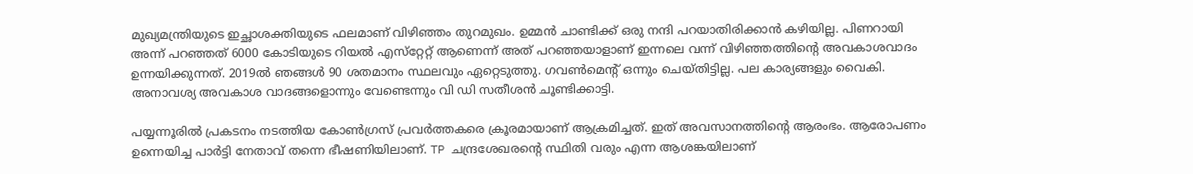മുഖ്യമന്ത്രിയുടെ ഇച്ഛാശക്തിയുടെ ഫലമാണ് വിഴിഞ്ഞം തുറമുഖം. ഉമ്മൻ ചാണ്ടിക്ക് ഒരു നന്ദി പറയാതിരിക്കാൻ കഴിയില്ല. പിണറായി അന്ന് പറഞ്ഞത് 6000 കോടിയുടെ റിയൽ എസ്‌റ്റേറ്റ് ആണെന്ന് അത് പറഞ്ഞയാളാണ് ഇന്നലെ വന്ന് വിഴിഞ്ഞത്തിന്റെ അവകാശവാദം ഉന്നയിക്കുന്നത്. 2019ൽ ഞങ്ങൾ 90 ശതമാനം സ്ഥലവും ഏറ്റെടുത്തു. ഗവൺമെന്റ് ഒന്നും ചെയ്തിട്ടില്ല. പല കാര്യങ്ങളും വൈകി. അനാവശ്യ അവകാശ വാദങ്ങളൊന്നും വേണ്ടെന്നും വി ഡി സതീശൻ ചൂണ്ടിക്കാട്ടി.

പയ്യന്നൂരിൽ പ്രകടനം നടത്തിയ കോൺഗ്രസ്‌ പ്രവർത്തകരെ ക്രൂരമായാണ് ആക്രമിച്ചത്. ഇത്‌ അവസാനത്തിന്റെ ആരംഭം. ആരോപണം ഉന്നെയിച്ച പാർട്ടി നേതാവ് തന്നെ ഭീഷണിയിലാണ്. TP ചന്ദ്രശേഖരന്റെ സ്ഥിതി വരും എന്ന ആശങ്കയിലാണ്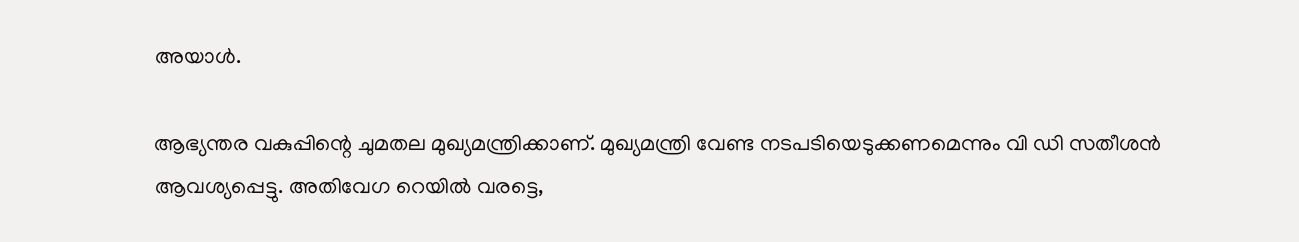അയാൾ.

ആഭ്യന്തര വകുപ്പിന്റെ ചുമതല മുഖ്യമന്ത്രിക്കാണ്. മുഖ്യമന്ത്രി വേണ്ട നടപടിയെടുക്കണമെന്നും വി ഡി സതീശൻ ആവശ്യപ്പെട്ടു. അതിവേഗ റെയിൽ വരട്ടെ,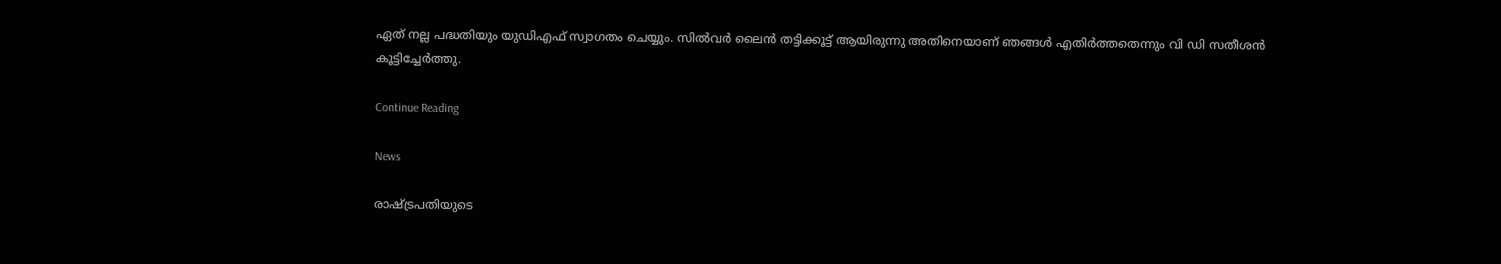ഏത് നല്ല പദ്ധതിയും യുഡിഎഫ് സ്വാഗതം ചെയ്യും. സിൽവർ ലൈൻ തട്ടിക്കൂട്ട് ആയിരുന്നു അതിനെയാണ് ഞങ്ങൾ എതിർത്തതെന്നും വി ഡി സതീശൻ കൂട്ടിച്ചേർത്തു.

Continue Reading

News

രാഷ്ട്രപതിയുടെ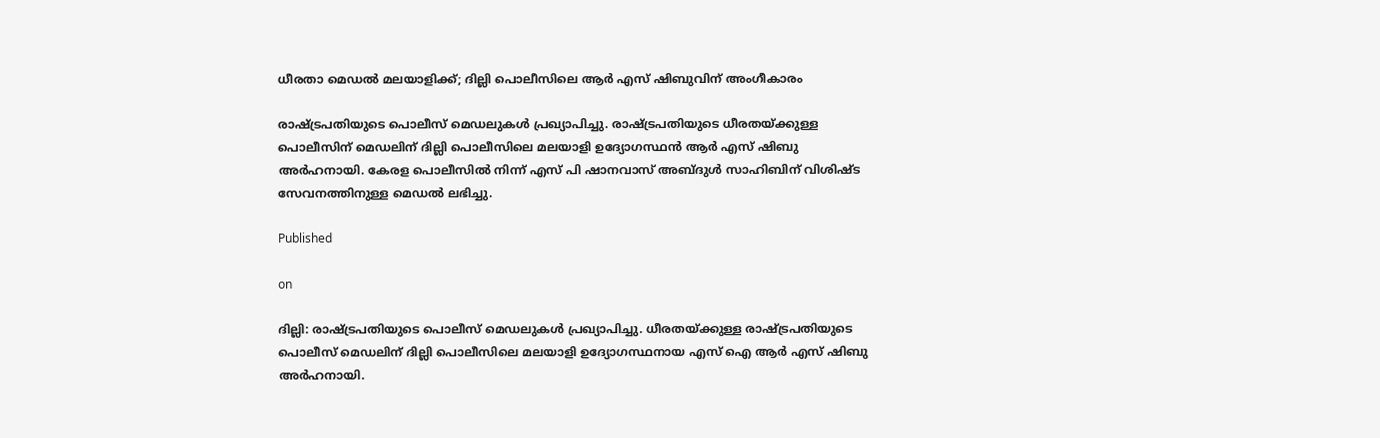ധീരതാ മെഡല്‍ മലയാളിക്ക്; ദില്ലി പൊലീസിലെ ആര്‍ എസ് ഷിബുവിന് അംഗീകാരം

രാഷ്ട്രപതിയുടെ പൊലീസ് മെഡലുകള്‍ പ്രഖ്യാപിച്ചു. രാഷ്ട്രപതിയുടെ ധീരതയ്ക്കുള്ള പൊലീസിന് മെഡലിന് ദില്ലി പൊലീസിലെ മലയാളി ഉദ്യോഗസ്ഥൻ ആര്‍ എസ് ഷിബു അര്‍ഹനായി. കേരള പൊലീസിൽ നിന്ന് എസ് പി ഷാനവാസ് അബ്ദുൾ സാഹിബിന് വിശിഷ്ട സേവനത്തിനുള്ള മെഡൽ ലഭിച്ചു.

Published

on

ദില്ലി: രാഷ്ട്രപതിയുടെ പൊലീസ് മെഡലുകള്‍ പ്രഖ്യാപിച്ചു. ധീരതയ്ക്കുള്ള രാഷ്ട്രപതിയുടെ പൊലീസ് മെഡലിന് ദില്ലി പൊലീസിലെ മലയാളി ഉദ്യോഗസ്ഥനായ എസ് ഐ ആര്‍ എസ് ഷിബു അര്‍ഹനായി.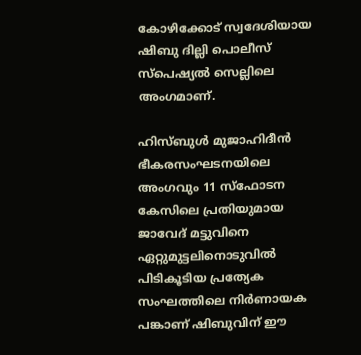കോഴിക്കോട് സ്വദേശിയായ ഷിബു ദില്ലി പൊലീസ് സ്‌പെഷ്യല്‍ സെല്ലിലെ അംഗമാണ്.

ഹിസ്ബുള്‍ മുജാഹിദീന്‍ ഭീകരസംഘടനയിലെ അംഗവും 11 സ്‌ഫോടന കേസിലെ പ്രതിയുമായ ജാവേദ് മട്ടുവിനെ ഏറ്റുമുട്ടലിനൊടുവില്‍ പിടികൂടിയ പ്രത്യേക സംഘത്തിലെ നിര്‍ണായക പങ്കാണ് ഷിബുവിന് ഈ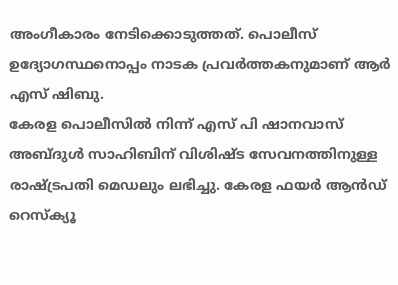അംഗീകാരം നേടിക്കൊടുത്തത്. പൊലീസ് ഉദ്യോഗസ്ഥനൊപ്പം നാടക പ്രവര്‍ത്തകനുമാണ് ആര്‍ എസ് ഷിബു.
കേരള പൊലീസില്‍ നിന്ന് എസ് പി ഷാനവാസ് അബ്ദുള്‍ സാഹിബിന് വിശിഷ്ട സേവനത്തിനുള്ള രാഷ്ട്രപതി മെഡലും ലഭിച്ചു. കേരള ഫയര്‍ ആന്‍ഡ് റെസ്‌ക്യൂ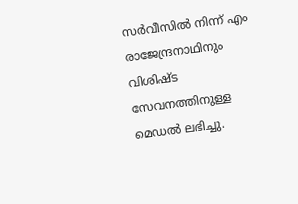സര്‍വീസില്‍ നിന്ന് എം രാജേന്ദ്രനാഥിനും വിശിഷ്ട സേവനത്തിനുള്ള മെഡല്‍ ലഭിച്ചു.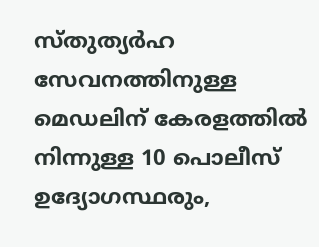സ്തുത്യര്‍ഹ സേവനത്തിനുള്ള മെഡലിന് കേരളത്തില്‍ നിന്നുള്ള 10 പൊലീസ് ഉദ്യോഗസ്ഥരും,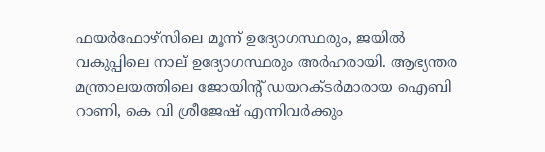ഫയര്‍ഫോഴ്‌സിലെ മൂന്ന് ഉദ്യോഗസ്ഥരും, ജയില്‍ വകുപ്പിലെ നാല് ഉദ്യോഗസ്ഥരും അര്‍ഹരായി. ആഭ്യന്തര മന്ത്രാലയത്തിലെ ജോയിന്റ് ഡയറക്ടര്‍മാരായ ഐബി റാണി, കെ വി ശ്രീജേഷ് എന്നിവര്‍ക്കും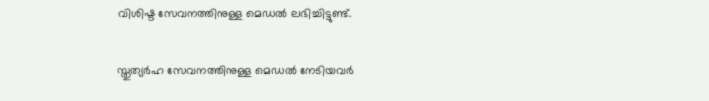വിശിഷ്ട സേവനത്തിനുള്ള മെഡല്‍ ലഭിച്ചിട്ടുണ്ട്.

സ്തുത്യര്‍ഹ സേവനത്തിനുള്ള മെഡല്‍ നേടിയവര്‍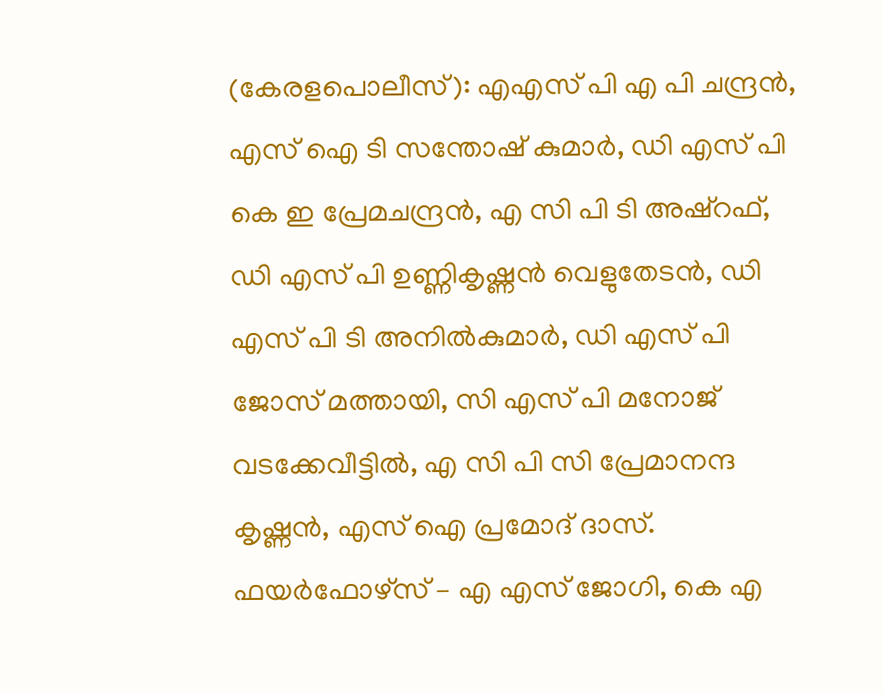(കേരളപൊലീസ്): എഎസ് പി എ പി ചന്ദ്രന്‍, എസ് ഐ ടി സന്തോഷ് കുമാര്‍, ഡി എസ് പി കെ ഇ പ്രേമചന്ദ്രന്‍, എ സി പി ടി അഷ്‌റഫ്, ഡി എസ് പി ഉണ്ണികൃഷ്ണന്‍ വെളുതേടന്‍, ഡി എസ് പി ടി അനില്‍കുമാര്‍, ഡി എസ് പി ജോസ് മത്തായി, സി എസ് പി മനോജ് വടക്കേവീട്ടില്‍, എ സി പി സി പ്രേമാനന്ദ കൃഷ്ണന്‍, എസ് ഐ പ്രമോദ് ദാസ്. ഫയര്‍ഫോഴ്‌സ് – എ എസ് ജോഗി, കെ എ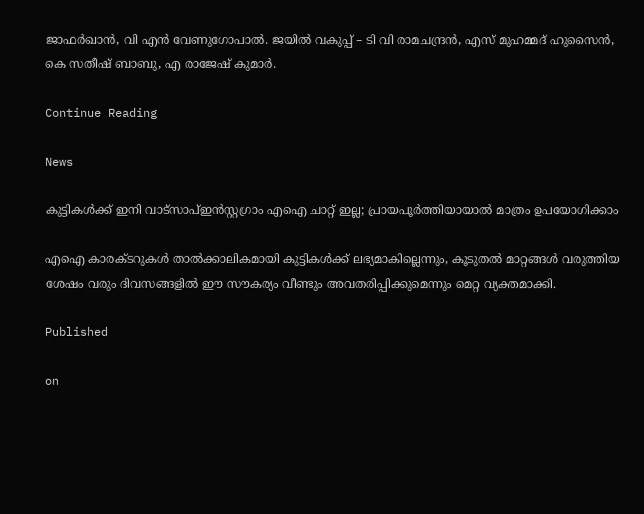ജാഫര്‍ഖാന്‍, വി എന്‍ വേണുഗോപാല്‍. ജയില്‍ വകുപ്പ് – ടി വി രാമചന്ദ്രന്‍, എസ് മുഹമ്മദ് ഹുസൈന്‍, കെ സതീഷ് ബാബു, എ രാജേഷ് കുമാര്‍.

Continue Reading

News

കുട്ടികള്‍ക്ക് ഇനി വാട്‌സാപ്ഇന്‍സ്റ്റഗ്രാം എഐ ചാറ്റ് ഇല്ല; പ്രായപൂര്‍ത്തിയായാല്‍ മാത്രം ഉപയോഗിക്കാം

എഐ കാരക്ടറുകള്‍ താല്‍ക്കാലികമായി കുട്ടികള്‍ക്ക് ലഭ്യമാകില്ലെന്നും, കൂടുതല്‍ മാറ്റങ്ങള്‍ വരുത്തിയ ശേഷം വരും ദിവസങ്ങളില്‍ ഈ സൗകര്യം വീണ്ടും അവതരിപ്പിക്കുമെന്നും മെറ്റ വ്യക്തമാക്കി.

Published

on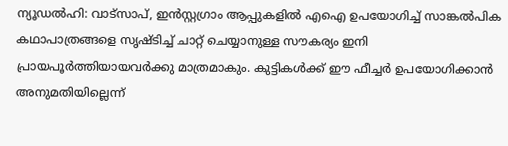ന്യൂഡല്‍ഹി: വാട്‌സാപ്, ഇന്‍സ്റ്റഗ്രാം ആപ്പുകളില്‍ എഐ ഉപയോഗിച്ച് സാങ്കല്‍പിക കഥാപാത്രങ്ങളെ സൃഷ്ടിച്ച് ചാറ്റ് ചെയ്യാനുള്ള സൗകര്യം ഇനി പ്രായപൂര്‍ത്തിയായവര്‍ക്കു മാത്രമാകും. കുട്ടികള്‍ക്ക് ഈ ഫീച്ചര്‍ ഉപയോഗിക്കാന്‍ അനുമതിയില്ലെന്ന്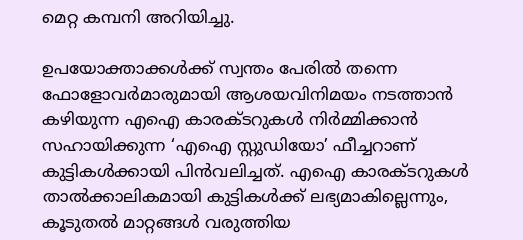മെറ്റ കമ്പനി അറിയിച്ചു.

ഉപയോക്താക്കള്‍ക്ക് സ്വന്തം പേരില്‍ തന്നെ ഫോളോവര്‍മാരുമായി ആശയവിനിമയം നടത്താന്‍ കഴിയുന്ന എഐ കാരക്ടറുകള്‍ നിര്‍മ്മിക്കാന്‍ സഹായിക്കുന്ന ‘എഐ സ്റ്റുഡിയോ’ ഫീച്ചറാണ് കുട്ടികള്‍ക്കായി പിന്‍വലിച്ചത്. എഐ കാരക്ടറുകള്‍ താല്‍ക്കാലികമായി കുട്ടികള്‍ക്ക് ലഭ്യമാകില്ലെന്നും, കൂടുതല്‍ മാറ്റങ്ങള്‍ വരുത്തിയ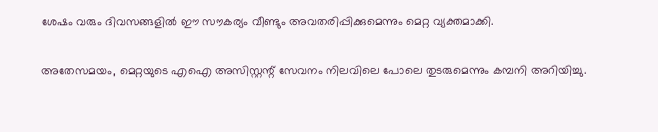ശേഷം വരും ദിവസങ്ങളില്‍ ഈ സൗകര്യം വീണ്ടും അവതരിപ്പിക്കുമെന്നും മെറ്റ വ്യക്തമാക്കി.

അതേസമയം, മെറ്റയുടെ എഐ അസിസ്റ്റന്റ് സേവനം നിലവിലെ പോലെ തുടരുമെന്നും കമ്പനി അറിയിച്ചു.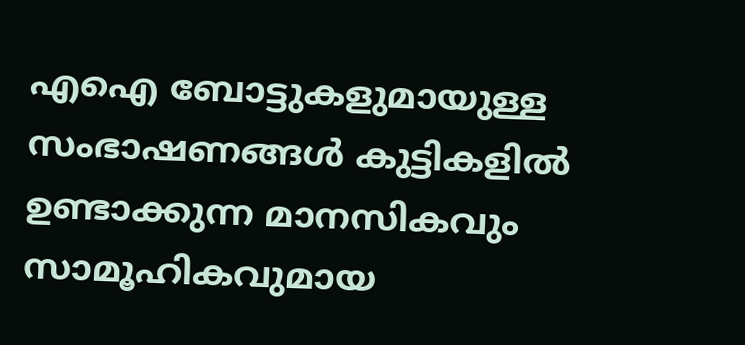എഐ ബോട്ടുകളുമായുള്ള സംഭാഷണങ്ങള്‍ കുട്ടികളില്‍ ഉണ്ടാക്കുന്ന മാനസികവും സാമൂഹികവുമായ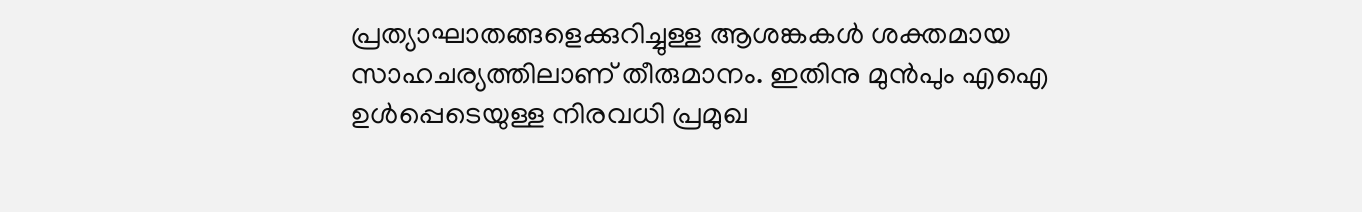പ്രത്യാഘാതങ്ങളെക്കുറിച്ചുള്ള ആശങ്കകള്‍ ശക്തമായ സാഹചര്യത്തിലാണ് തീരുമാനം. ഇതിനു മുന്‍പും എഐ ഉള്‍പ്പെടെയുള്ള നിരവധി പ്രമുഖ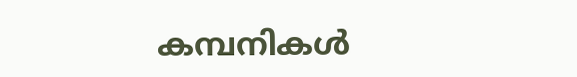കമ്പനികള്‍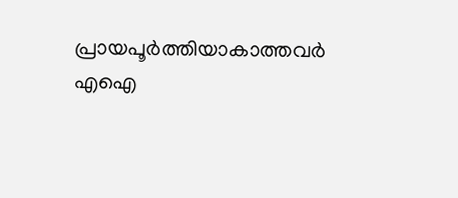പ്രായപൂര്‍ത്തിയാകാത്തവര്‍ എഐ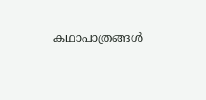കഥാപാത്രങ്ങള്‍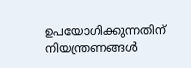ഉപയോഗിക്കുന്നതിന് നിയന്ത്രണങ്ങള്‍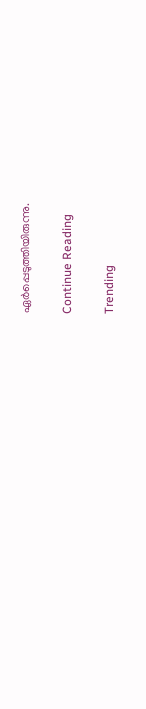ഏര്‍പ്പെടുത്തിയിരുന്നു.

Continue Reading

Trending